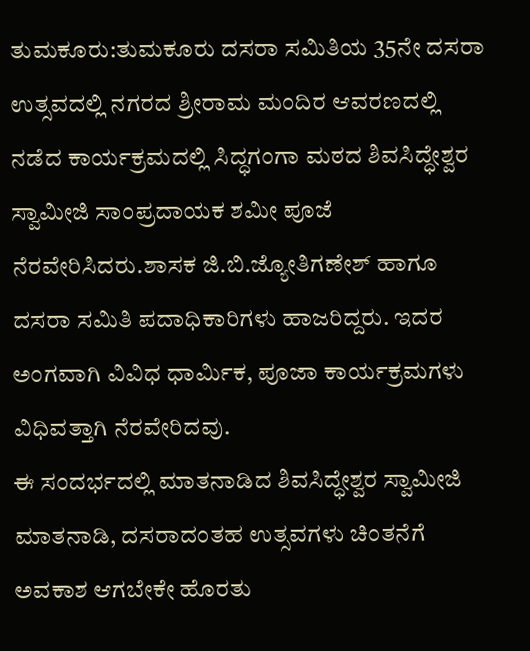ತುಮಕೂರು:ತುಮಕೂರು ದಸರಾ ಸಮಿತಿಯ 35ನೇ ದಸರಾ ಉತ್ಸವದಲ್ಲಿ ನಗರದ ಶ್ರೀರಾಮ ಮಂದಿರ ಆವರಣದಲ್ಲಿ ನಡೆದ ಕಾರ್ಯಕ್ರಮದಲ್ಲಿ ಸಿದ್ಧಗಂಗಾ ಮಠದ ಶಿವಸಿದ್ಧೇಶ್ವರ ಸ್ವಾಮೀಜಿ ಸಾಂಪ್ರದಾಯಕ ಶಮೀ ಪೂಜೆ ನೆರವೇರಿಸಿದರು.ಶಾಸಕ ಜಿ.ಬಿ.ಜ್ಯೋತಿಗಣೇಶ್ ಹಾಗೂ ದಸರಾ ಸಮಿತಿ ಪದಾಧಿಕಾರಿಗಳು ಹಾಜರಿದ್ದರು. ಇದರ ಅಂಗವಾಗಿ ವಿವಿಧ ಧಾರ್ಮಿಕ, ಪೂಜಾ ಕಾರ್ಯಕ್ರಮಗಳು ವಿಧಿವತ್ತಾಗಿ ನೆರವೇರಿದವು.
ಈ ಸಂದರ್ಭದಲ್ಲಿ ಮಾತನಾಡಿದ ಶಿವಸಿದ್ಧೇಶ್ವರ ಸ್ವಾಮೀಜಿ ಮಾತನಾಡಿ, ದಸರಾದಂತಹ ಉತ್ಸವಗಳು ಚಿಂತನೆಗೆ ಅವಕಾಶ ಆಗಬೇಕೇ ಹೊರತು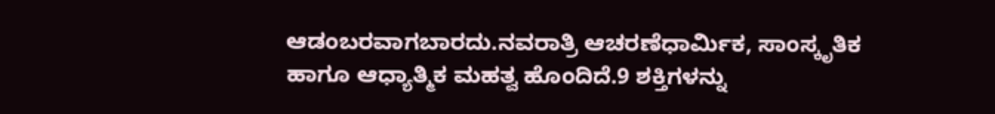ಆಡಂಬರವಾಗಬಾರದು.ನವರಾತ್ರಿ ಆಚರಣೆಧಾರ್ಮಿಕ, ಸಾಂಸ್ಕೃತಿಕ ಹಾಗೂ ಆಧ್ಯಾತ್ಮಿಕ ಮಹತ್ವ ಹೊಂದಿದೆ.9 ಶಕ್ತಿಗಳನ್ನು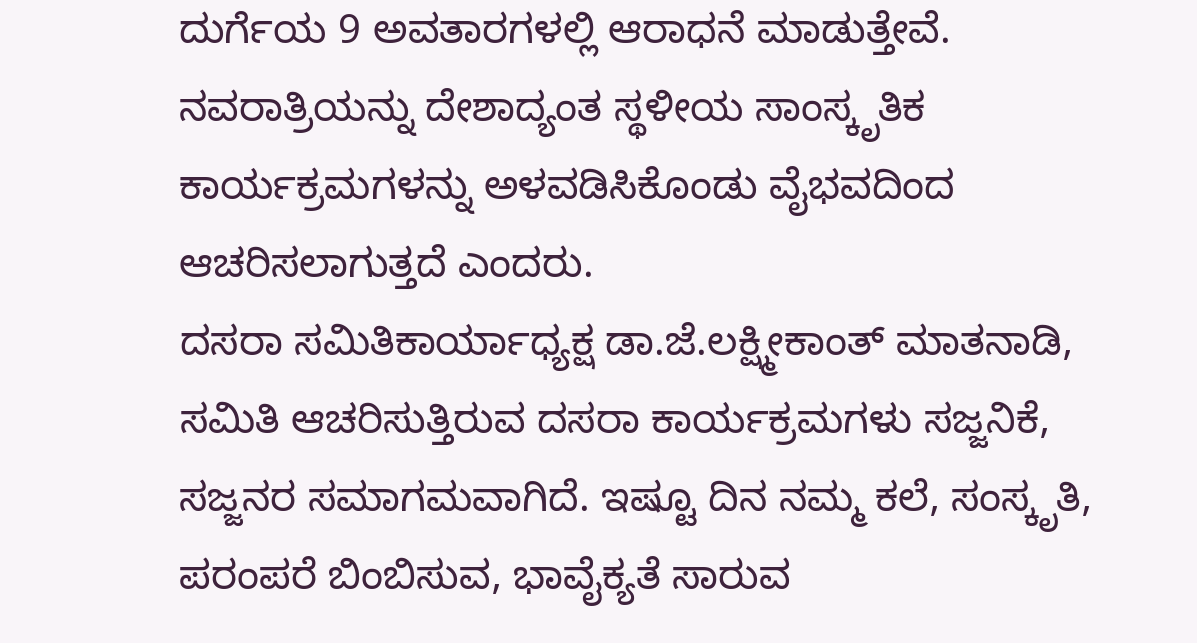ದುರ್ಗೆಯ 9 ಅವತಾರಗಳಲ್ಲಿ ಆರಾಧನೆ ಮಾಡುತ್ತೇವೆ. ನವರಾತ್ರಿಯನ್ನು ದೇಶಾದ್ಯಂತ ಸ್ಥಳೀಯ ಸಾಂಸ್ಕೃತಿಕ ಕಾರ್ಯಕ್ರಮಗಳನ್ನು ಅಳವಡಿಸಿಕೊಂಡು ವೈಭವದಿಂದ ಆಚರಿಸಲಾಗುತ್ತದೆ ಎಂದರು.
ದಸರಾ ಸಮಿತಿಕಾರ್ಯಾಧ್ಯಕ್ಷ ಡಾ.ಜೆ.ಲಕ್ಷ್ಮೀಕಾಂತ್ ಮಾತನಾಡಿ, ಸಮಿತಿ ಆಚರಿಸುತ್ತಿರುವ ದಸರಾ ಕಾರ್ಯಕ್ರಮಗಳು ಸಜ್ಜನಿಕೆ, ಸಜ್ಜನರ ಸಮಾಗಮವಾಗಿದೆ. ಇಷ್ಟೂ ದಿನ ನಮ್ಮ ಕಲೆ, ಸಂಸ್ಕೃತಿ, ಪರಂಪರೆ ಬಿಂಬಿಸುವ, ಭಾವೈಕ್ಯತೆ ಸಾರುವ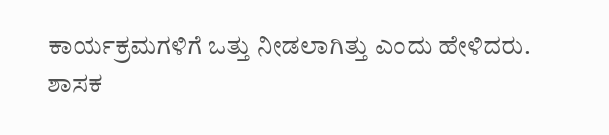ಕಾರ್ಯಕ್ರಮಗಳಿಗೆ ಒತ್ತು ನೀಡಲಾಗಿತ್ತು ಎಂದು ಹೇಳಿದರು.
ಶಾಸಕ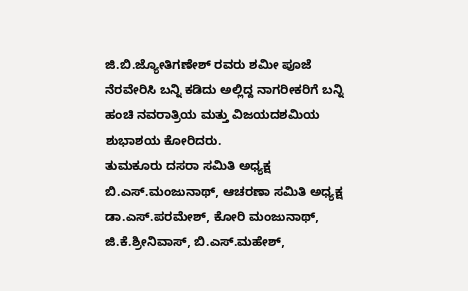ಜಿ.ಬಿ.ಜ್ಯೋತಿಗಣೇಶ್ ರವರು ಶಮೀ ಪೂಜೆ ನೆರವೇರಿಸಿ ಬನ್ನಿ ಕಡಿದು ಅಲ್ಲಿದ್ದ ನಾಗರೀಕರಿಗೆ ಬನ್ನಿ ಹಂಚಿ ನವರಾತ್ರಿಯ ಮತ್ತು ವಿಜಯದಶಮಿಯ ಶುಭಾಶಯ ಕೋರಿದರು.
ತುಮಕೂರು ದಸರಾ ಸಮಿತಿ ಅಧ್ಯಕ್ಷ ಬಿ.ಎಸ್.ಮಂಜುನಾಥ್, ಆಚರಣಾ ಸಮಿತಿ ಅಧ್ಯಕ್ಷ ಡಾ.ಎಸ್.ಪರಮೇಶ್, ಕೋರಿ ಮಂಜುನಾಥ್, ಜಿ.ಕೆ.ಶ್ರೀನಿವಾಸ್, ಬಿ.ಎಸ್.ಮಹೇಶ್,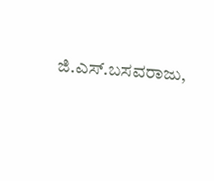ಜಿ.ಎಸ್.ಬಸವರಾಜು,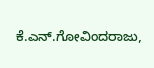ಕೆ.ಎನ್.ಗೋವಿಂದರಾಜು,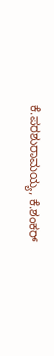ಕೆ.ಪರಶುರಾಮಯ್ಯ, ಕೆ.ಶಂಕರ್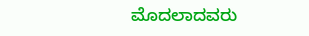ಮೊದಲಾದವರು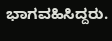ಭಾಗವಹಿಸಿದ್ದರು.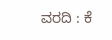ವರದಿ : ಕೆ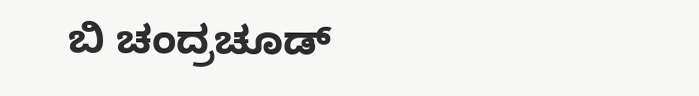ಬಿ ಚಂದ್ರಚೂಡ್